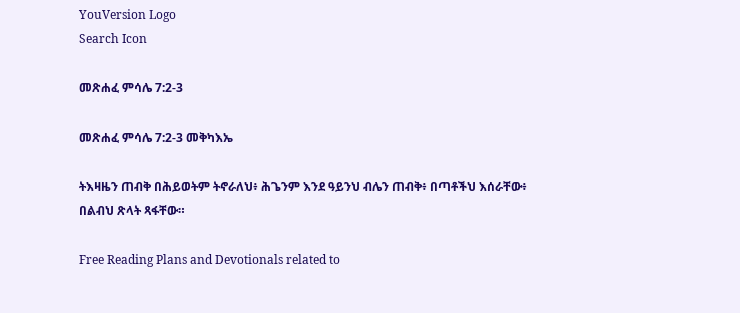YouVersion Logo
Search Icon

መጽሐፈ ምሳሌ 7:2-3

መጽሐፈ ምሳሌ 7:2-3 መቅካእኤ

ትእዛዜን ጠብቅ በሕይወትም ትኖራለህ፥ ሕጌንም እንደ ዓይንህ ብሌን ጠብቅ፥ በጣቶችህ እሰራቸው፥ በልብህ ጽላት ጻፋቸው።

Free Reading Plans and Devotionals related to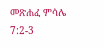መጽሐፈ ምሳሌ 7:2-3